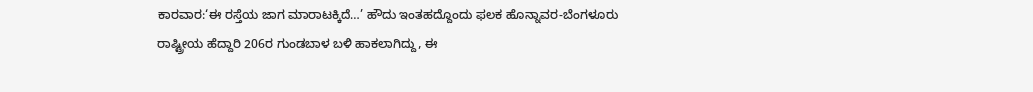ಕಾರವಾರ:‘ಈ ರಸ್ತೆಯ ಜಾಗ ಮಾರಾಟಕ್ಕಿದೆ…’ ಹೌದು ಇಂತಹದ್ದೊಂದು ಫಲಕ ಹೊನ್ನಾವರ-ಬೆಂಗಳೂರು ರಾಷ್ಟ್ರೀಯ ಹೆದ್ದಾರಿ 206ರ ಗುಂಡಬಾಳ ಬಳಿ ಹಾಕಲಾಗಿದ್ದು, ಈ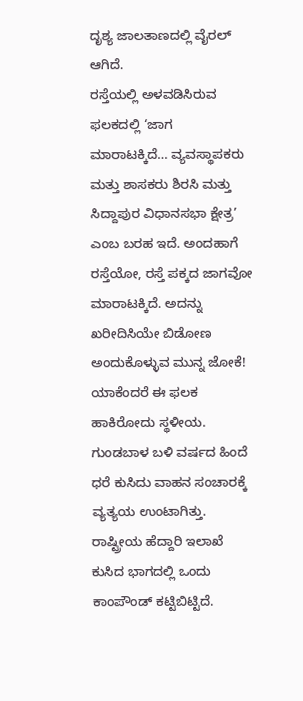ದೃಶ್ಯ ಜಾಲತಾಣದಲ್ಲಿ ವೈರಲ್ ಆಗಿದೆ.
ರಸ್ತೆಯಲ್ಲಿ ಅಳವಡಿಸಿರುವ ಫಲಕದಲ್ಲಿ ‘ಜಾಗ ಮಾರಾಟಕ್ಕಿದೆ… ವ್ಯವಸ್ಥಾಪಕರು ಮತ್ತು ಶಾಸಕರು ಶಿರಸಿ ಮತ್ತು ಸಿದ್ದಾಪುರ ವಿಧಾನಸಭಾ ಕ್ಷೇತ್ರ’ ಎಂಬ ಬರಹ ಇದೆ. ಅಂದಹಾಗೆ ರಸ್ತೆಯೋ, ರಸ್ತೆ ಪಕ್ಕದ ಜಾಗವೋ ಮಾರಾಟಕ್ಕಿದೆ. ಅದನ್ನು ಖರೀದಿಸಿಯೇ ಬಿಡೋಣ ಅಂದುಕೊಳ್ಳುವ ಮುನ್ನ ಜೋಕೆ! ಯಾಕೆಂದರೆ ಈ ಫಲಕ ಹಾಕಿರೋದು ಸ್ಥಳೀಯ.
ಗುಂಡಬಾಳ ಬಳಿ ವರ್ಷದ ಹಿಂದೆ ಧರೆ ಕುಸಿದು ವಾಹನ ಸಂಚಾರಕ್ಕೆ ವ್ಯತ್ಯಯ ಉಂಟಾಗಿತ್ತು. ರಾಷ್ಟ್ರೀಯ ಹೆದ್ದಾರಿ ಇಲಾಖೆ ಕುಸಿದ ಭಾಗದಲ್ಲಿ ಒಂದು ಕಾಂಪೌಂಡ್ ಕಟ್ಟಿಬಿಟ್ಟಿದೆ.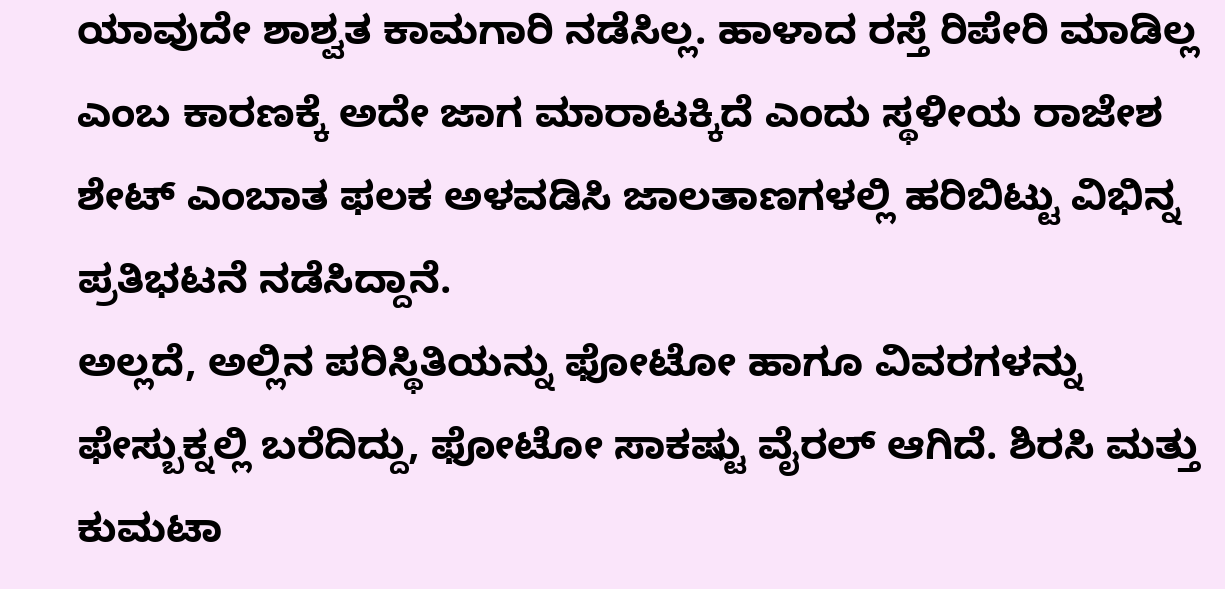ಯಾವುದೇ ಶಾಶ್ವತ ಕಾಮಗಾರಿ ನಡೆಸಿಲ್ಲ. ಹಾಳಾದ ರಸ್ತೆ ರಿಪೇರಿ ಮಾಡಿಲ್ಲ ಎಂಬ ಕಾರಣಕ್ಕೆ ಅದೇ ಜಾಗ ಮಾರಾಟಕ್ಕಿದೆ ಎಂದು ಸ್ಥಳೀಯ ರಾಜೇಶ ಶೇಟ್ ಎಂಬಾತ ಫಲಕ ಅಳವಡಿಸಿ ಜಾಲತಾಣಗಳಲ್ಲಿ ಹರಿಬಿಟ್ಟು ವಿಭಿನ್ನ ಪ್ರತಿಭಟನೆ ನಡೆಸಿದ್ದಾನೆ.
ಅಲ್ಲದೆ, ಅಲ್ಲಿನ ಪರಿಸ್ಥಿತಿಯನ್ನು ಫೋಟೋ ಹಾಗೂ ವಿವರಗಳನ್ನು ಫೇಸ್ಬುಕ್ನಲ್ಲಿ ಬರೆದಿದ್ದು, ಫೋಟೋ ಸಾಕಷ್ಟು ವೈರಲ್ ಆಗಿದೆ. ಶಿರಸಿ ಮತ್ತು ಕುಮಟಾ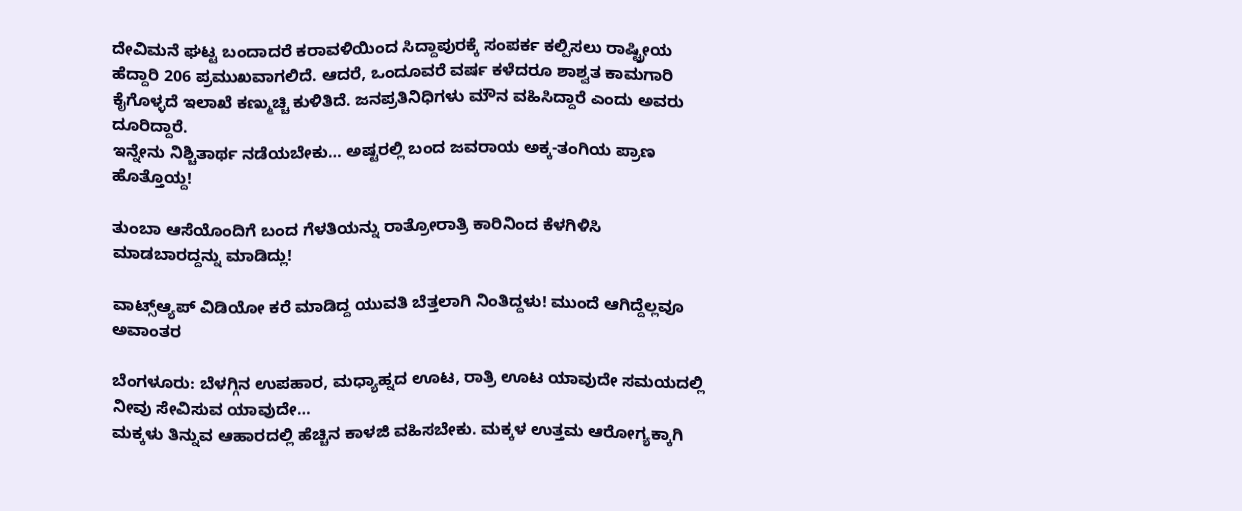ದೇವಿಮನೆ ಘಟ್ಟ ಬಂದಾದರೆ ಕರಾವಳಿಯಿಂದ ಸಿದ್ದಾಪುರಕ್ಕೆ ಸಂಪರ್ಕ ಕಲ್ಪಿಸಲು ರಾಷ್ಟ್ರೀಯ ಹೆದ್ದಾರಿ 206 ಪ್ರಮುಖವಾಗಲಿದೆ. ಆದರೆ, ಒಂದೂವರೆ ವರ್ಷ ಕಳೆದರೂ ಶಾಶ್ವತ ಕಾಮಗಾರಿ ಕೈಗೊಳ್ಳದೆ ಇಲಾಖೆ ಕಣ್ಮುಚ್ಚಿ ಕುಳಿತಿದೆ. ಜನಪ್ರತಿನಿಧಿಗಳು ಮೌನ ವಹಿಸಿದ್ದಾರೆ ಎಂದು ಅವರು ದೂರಿದ್ದಾರೆ.
ಇನ್ನೇನು ನಿಶ್ಚಿತಾರ್ಥ ನಡೆಯಬೇಕು… ಅಷ್ಟರಲ್ಲಿ ಬಂದ ಜವರಾಯ ಅಕ್ಕ-ತಂಗಿಯ ಪ್ರಾಣ ಹೊತ್ತೊಯ್ದ!

ತುಂಬಾ ಆಸೆಯೊಂದಿಗೆ ಬಂದ ಗೆಳತಿಯನ್ನು ರಾತ್ರೋರಾತ್ರಿ ಕಾರಿನಿಂದ ಕೆಳಗಿಳಿಸಿ ಮಾಡಬಾರದ್ದನ್ನು ಮಾಡಿದ್ಲು!

ವಾಟ್ಸ್ಆ್ಯಪ್ ವಿಡಿಯೋ ಕರೆ ಮಾಡಿದ್ದ ಯುವತಿ ಬೆತ್ತಲಾಗಿ ನಿಂತಿದ್ದಳು! ಮುಂದೆ ಆಗಿದ್ದೆಲ್ಲವೂ ಅವಾಂತರ

ಬೆಂಗಳೂರು: ಬೆಳಗ್ಗಿನ ಉಪಹಾರ, ಮಧ್ಯಾಹ್ನದ ಊಟ, ರಾತ್ರಿ ಊಟ ಯಾವುದೇ ಸಮಯದಲ್ಲಿ ನೀವು ಸೇವಿಸುವ ಯಾವುದೇ…
ಮಕ್ಕಳು ತಿನ್ನುವ ಆಹಾರದಲ್ಲಿ ಹೆಚ್ಚಿನ ಕಾಳಜಿ ವಹಿಸಬೇಕು. ಮಕ್ಕಳ ಉತ್ತಮ ಆರೋಗ್ಯಕ್ಕಾಗಿ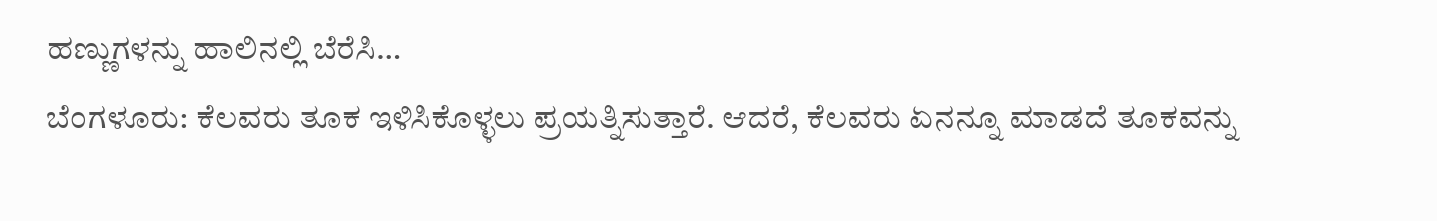ಹಣ್ಣುಗಳನ್ನು ಹಾಲಿನಲ್ಲಿ ಬೆರೆಸಿ…
ಬೆಂಗಳೂರು: ಕೆಲವರು ತೂಕ ಇಳಿಸಿಕೊಳ್ಳಲು ಪ್ರಯತ್ನಿಸುತ್ತಾರೆ. ಆದರೆ, ಕೆಲವರು ಏನನ್ನೂ ಮಾಡದೆ ತೂಕವನ್ನು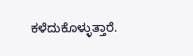ಕಳೆದುಕೊಳ್ಳುತ್ತಾರೆ.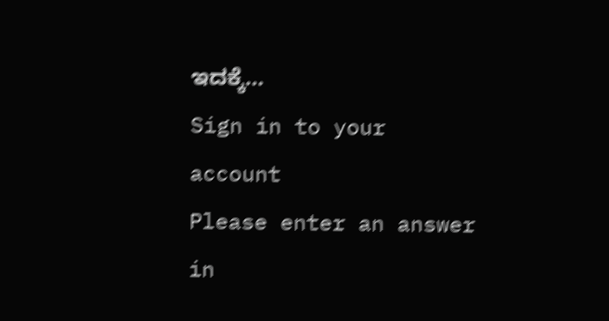ಇದಕ್ಕೆ…
Sign in to your account
Please enter an answer in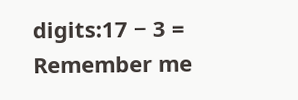digits:17 − 3 =
Remember me